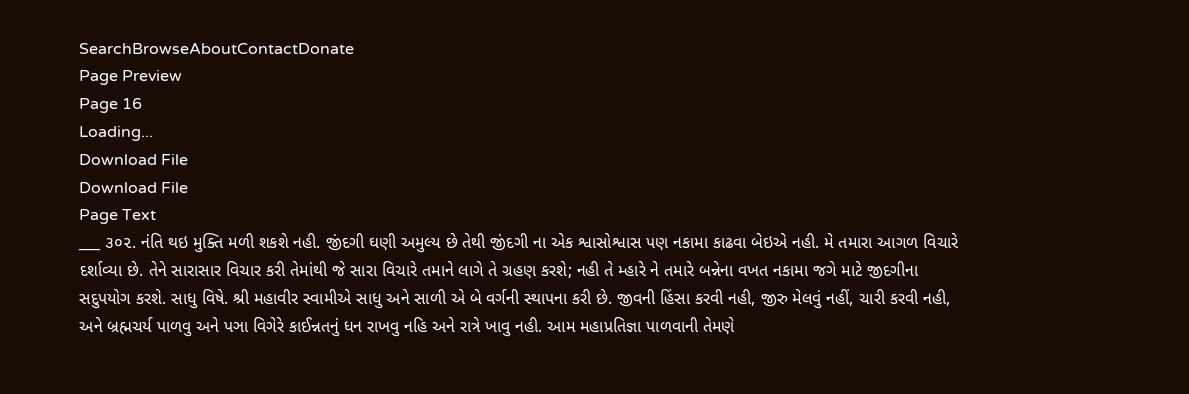SearchBrowseAboutContactDonate
Page Preview
Page 16
Loading...
Download File
Download File
Page Text
___ ૩૦૨. નંતિ થઇ મુક્તિ મળી શકશે નહી. જીંદગી ઘણી અમુલ્ય છે તેથી જીંદગી ના એક શ્વાસોશ્વાસ પણ નકામા કાઢવા બેઇએ નહી. મે તમારા આગળ વિચારે દર્શાવ્યા છે. તેને સારાસાર વિચાર કરી તેમાંથી જે સારા વિચારે તમાને લાગે તે ગ્રહણ કરશે; નહી તે મ્હારે ને તમારે બન્નેના વખત નકામા જગે માટે જીદગીના સદુપયોગ કરશે. સાધુ વિષે. શ્રી મહાવીર સ્વામીએ સાધુ અને સાળી એ બે વર્ગની સ્થાપના કરી છે. જીવની હિંસા કરવી નહી, જીરુ મેલવું નહીં, ચારી કરવી નહી, અને બ્રહ્મચર્ય પાળવુ અને પઞા વિગેરે કાઈન્નતનું ધન રાખવુ નહિ અને રાત્રે ખાવુ નહી. આમ મહાપ્રતિજ્ઞા પાળવાની તેમણે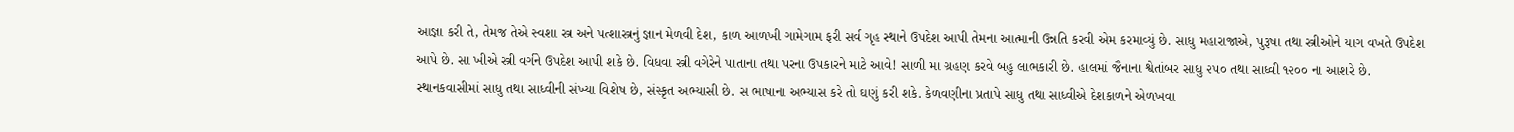આજ્ઞા કરી તે, તેમજ તેએ સ્વશા સ્ત્ર અને પત્શાસ્ત્રનું જ્ઞાન મેળવી દેશ, કાળ આળખી ગામેગામ ફરી સર્વ ગૃહ સ્થાને ઉપદેશ આપી તેમના આત્માની ઉન્નતિ કરવી એમ કરમાવ્યું છે. સાધુ મહારાજાએ, પુરૂષા તથા સ્ત્રીઓને યાગ વખતે ઉપદેશ આપે છે. સા ખીએ સ્ત્રી વર્ગને ઉપદેશ આપી શકે છે. વિધવા સ્ત્રી વગેરેને પાતાના તથા પરના ઉપકારને માટે આવે! સાળી મા ગ્રહણ કરવે બહુ લાભકારી છે. હાલમાં જૈનાના શ્વેતાંબર સાધુ ૨૫૦ તથા સાધ્વી ૧૨૦૦ ના આશરે છે. સ્થાનકવાસીમાં સાધુ તથા સાધ્વીની સંખ્યા વિશેષ છે, સંસ્કૃત અભ્યાસી છે. સ ભાષાના અભ્યાસ કરે તો ઘણું કરી શકે. કેળવણીના પ્રતાપે સાધુ તથા સાધ્વીએ દેશકાળને એળખવા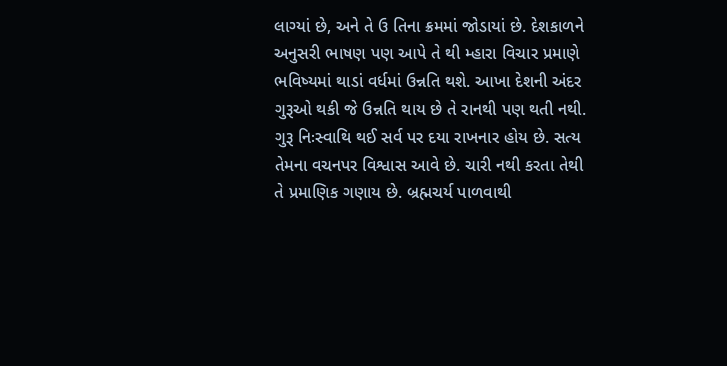લાગ્યાં છે, અને તે ઉ તિના ક્રમમાં જોડાયાં છે. દેશકાળને અનુસરી ભાષણ પણ આપે તે થી મ્હારા વિચાર પ્રમાણે ભવિષ્યમાં થાડાં વર્ધમાં ઉન્નતિ થશે. આખા દેશની અંદર ગુરૂઓ થકી જે ઉન્નતિ થાય છે તે રાનથી પણ થતી નથી. ગુરૂ નિઃસ્વાથિ થઈ સર્વ પર દયા રાખનાર હોય છે. સત્ય તેમના વચનપર વિશ્વાસ આવે છે. ચારી નથી કરતા તેથી તે પ્રમાણિક ગણાય છે. બ્રહ્મચર્ય પાળવાથી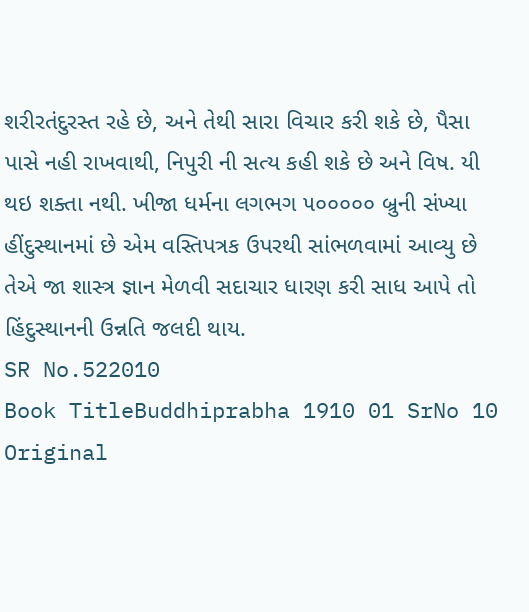શરીરતંદુરસ્ત રહે છે, અને તેથી સારા વિચાર કરી શકે છે, પૈસા પાસે નહી રાખવાથી, નિપુરી ની સત્ય કહી શકે છે અને વિષ. યી થઇ શક્તા નથી. ખીજા ધર્મના લગભગ ૫૦૦૦૦૦ બ્રુની સંખ્યા હીંદુસ્થાનમાં છે એમ વસ્તિપત્રક ઉપરથી સાંભળવામાં આવ્યુ છે તેએ જા શાસ્ત્ર જ્ઞાન મેળવી સદાચાર ધારણ કરી સાધ આપે તો હિંદુસ્થાનની ઉન્નતિ જલદી થાય.
SR No.522010
Book TitleBuddhiprabha 1910 01 SrNo 10
Original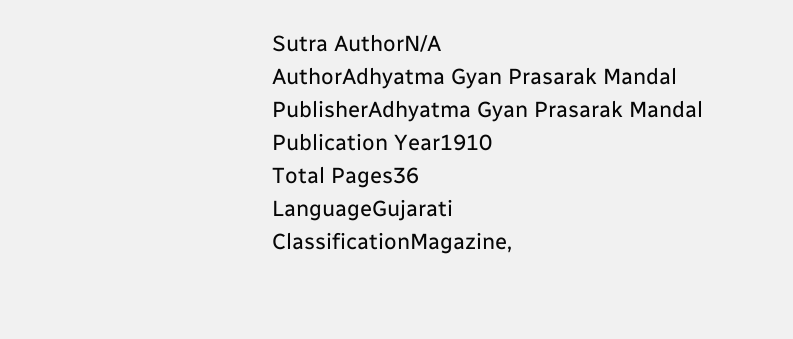Sutra AuthorN/A
AuthorAdhyatma Gyan Prasarak Mandal
PublisherAdhyatma Gyan Prasarak Mandal
Publication Year1910
Total Pages36
LanguageGujarati
ClassificationMagazine,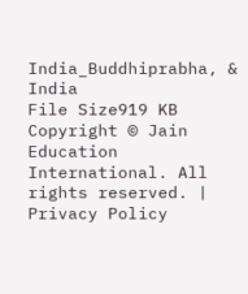India_Buddhiprabha, & India
File Size919 KB
Copyright © Jain Education International. All rights reserved. | Privacy Policy